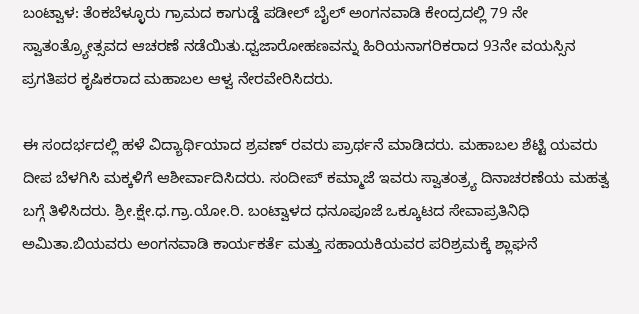ಬಂಟ್ವಾಳ: ತೆಂಕಬೆಳ್ಳೂರು ಗ್ರಾಮದ ಕಾಗುಡ್ಡೆ ಪಡೀಲ್ ಬೈಲ್ ಅಂಗನವಾಡಿ ಕೇಂದ್ರದಲ್ಲಿ 79 ನೇ ಸ್ವಾತಂತ್ರ್ಯೋತ್ಸವದ ಆಚರಣೆ ನಡೆಯಿತು.ಧ್ವಜಾರೋಹಣವನ್ನು ಹಿರಿಯನಾಗರಿಕರಾದ 93ನೇ ವಯಸ್ಸಿನ ಪ್ರಗತಿಪರ ಕೃಷಿಕರಾದ ಮಹಾಬಲ ಆಳ್ವ ನೇರವೇರಿಸಿದರು.

ಈ ಸಂದರ್ಭದಲ್ಲಿ ಹಳೆ ವಿದ್ಯಾರ್ಥಿಯಾದ ಶ್ರವಣ್ ರವರು ಪ್ರಾರ್ಥನೆ ಮಾಡಿದರು. ಮಹಾಬಲ ಶೆಟ್ಟಿ ಯವರು ದೀಪ ಬೆಳಗಿಸಿ ಮಕ್ಕಳಿಗೆ ಆಶೀರ್ವಾದಿಸಿದರು. ಸಂದೀಪ್ ಕಮ್ಮಾಜೆ ಇವರು ಸ್ವಾತಂತ್ರ್ಯ ದಿನಾಚರಣೆಯ ಮಹತ್ವ ಬಗ್ಗೆ ತಿಳಿಸಿದರು. ಶ್ರೀ.ಕ್ಷೇ.ಧ.ಗ್ರಾ.ಯೋ.ರಿ. ಬಂಟ್ವಾಳದ ಧನೂಪೂಜೆ ಒಕ್ಕೂಟದ ಸೇವಾಪ್ರತಿನಿಧಿ ಅಮಿತಾ.ಬಿಯವರು ಅಂಗನವಾಡಿ ಕಾರ್ಯಕರ್ತೆ ಮತ್ತು ಸಹಾಯಕಿಯವರ ಪರಿಶ್ರಮಕ್ಕೆ ಶ್ಲಾಘನೆ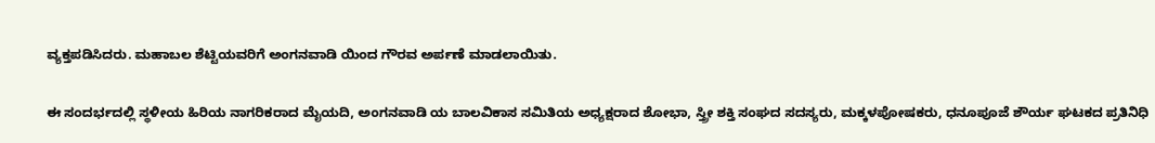ವ್ಯಕ್ತಪಡಿಸಿದರು. ಮಹಾಬಲ ಶೆಟ್ಟಿಯವರಿಗೆ ಅಂಗನವಾಡಿ ಯಿಂದ ಗೌರವ ಅರ್ಪಣೆ ಮಾಡಲಾಯಿತು.

ಈ ಸಂದರ್ಭದಲ್ಲಿ ಸ್ಥಳೀಯ ಹಿರಿಯ ನಾಗರಿಕರಾದ ಮೈಯದಿ, ಅಂಗನವಾಡಿ ಯ ಬಾಲವಿಕಾಸ ಸಮಿತಿಯ ಅಧ್ಯಕ್ಷರಾದ ಶೋಭಾ, ಸ್ತ್ರೀ ಶಕ್ತಿ ಸಂಘದ ಸದಸ್ಯರು, ಮಕ್ಕಳಪೋಷಕರು, ಧನೂಪೂಜೆ ಶೌರ್ಯ ಘಟಕದ ಪ್ರತಿನಿಧಿ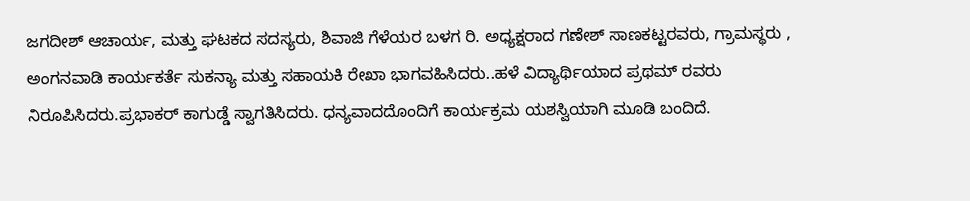ಜಗದೀಶ್ ಆಚಾರ್ಯ, ಮತ್ತು ಘಟಕದ ಸದಸ್ಯರು, ಶಿವಾಜಿ ಗೆಳೆಯರ ಬಳಗ ರಿ. ಅಧ್ಯಕ್ಷರಾದ ಗಣೇಶ್ ಸಾಣಕಟ್ಟರವರು, ಗ್ರಾಮಸ್ಥರು , ಅಂಗನವಾಡಿ ಕಾರ್ಯಕರ್ತೆ ಸುಕನ್ಯಾ ಮತ್ತು ಸಹಾಯಕಿ ರೇಖಾ ಭಾಗವಹಿಸಿದರು..ಹಳೆ ವಿದ್ಯಾರ್ಥಿಯಾದ ಪ್ರಥಮ್ ರವರು ನಿರೂಪಿಸಿದರು.ಪ್ರಭಾಕರ್ ಕಾಗುಡ್ಡೆ ಸ್ವಾಗತಿಸಿದರು. ಧನ್ಯವಾದದೊಂದಿಗೆ ಕಾರ್ಯಕ್ರಮ ಯಶಸ್ವಿಯಾಗಿ ಮೂಡಿ ಬಂದಿದೆ.